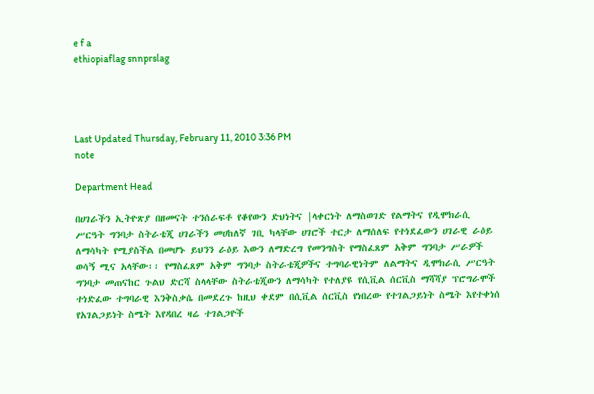e f a
ethiopiaflag snnprslag




Last Updated Thursday, February 11, 2010 3:36 PM
note

Department Head

በሀገራችን ኢትዮጽያ በዘመናት ተንሰራፍቶ የቆየውን ድህነትና |ላቀርነት ለማስወገድ የልማትና የዲሞክራሲ ሥርዓት ግንባታ ስትራቴጂ ሀገራችን መሀከለኛ ገቢ ካላቸው ሀገሮች ተርታ ለማሰለፍ የተነደፈውን ሀገራዊ ራዕይ ለማሳካት የሚያስችል በመሆኑ ይህንን ራዕይ እውን ለማድረግ የመንግስት የማስፈጸም አቅም ግንባታ ሥራዎች ወሳኝ ሚና አላቸው፡፡ የማስፈጸም አቅም ግንባታ ስትራቴጂዎችና ተግባራዊነትም ለልማትና ዲሞክራሲ ሥርዓት ግንባታ መጠናከር ጉልህ ድርሻ ስላላቸው ስትራቴጂውን ለማሳካት የተለያዩ የሲቪል ሰርቪስ ማሻሻያ ፕሮግራሞች ተነድፈው ተግባራዊ እንቅስቃሴ በመደረጉ ከዚህ ቀደም በሲቪል ሰርቪስ የነበረው የተገልጋይነት ስሜት እየተቀነሰ የአገልጋይነት ስሜት እየዳበረ ዛሬ ተገልጋዮች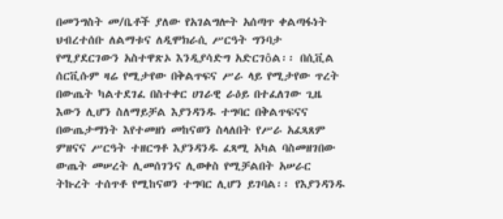በመንግስት መ/ቤቶች ያለው የአገልግሎት አሰጣጥ ቀልጣፋነት ህብረተሰቡ ለልማቱና ለዲሞክራሲ ሥርዓት ግንባታ የሚያደርገውን አስተዋጽኦ እንዲያሳድግ አድርገôል፡፡ በሲቪል ሰርቪሱም ዛሬ የሚታየው በቅልጥፍና ሥራ ላይ የሚታየው ጥረት በውጤት ካልተደገፈ በስተቀር ሀገራዊ ራዕይ በተፈለገው ጊዜ እውን ሊሆን ስለማይቻል እያንዳንዱ ተግባር በቅልጥፍናና በውጤታማነት እየተመዘነ መከናወን ስላለበት የሥራ አፈጻጸም ምዘናና ሥርዓት ተዘርግቶ እያንዳንዱ ፈጻሚ አካል ባስመዘገበው ውጤት መሠረት ሊመሰገንና ሊወቀስ የሚቻልበት አሠራር ትኩረት ተሰጥቶ የሚከናወን ተግባር ሊሆን ይገባል፡፡ የእያንዳንዱ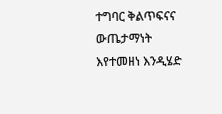ተግባር ቅልጥፍናና ውጤታማነት እየተመዘነ እንዲሄድ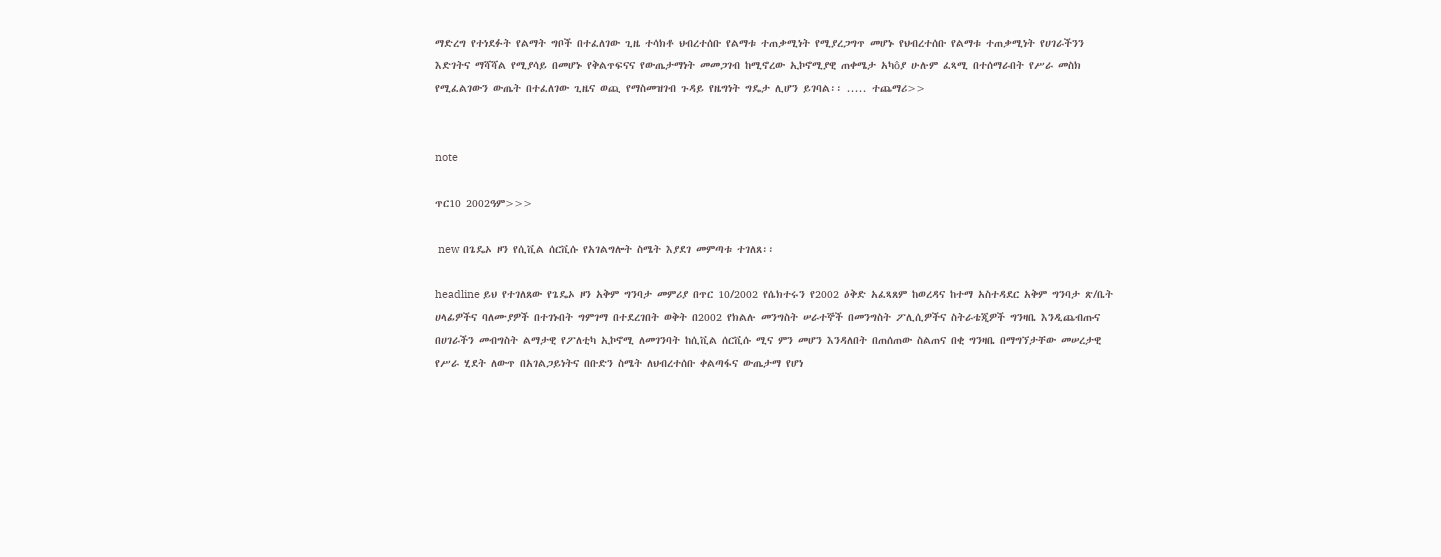ማድረግ የተነደፉት የልማት ግቦች በተፈለገው ጊዜ ተሳክቶ ህብረተሰቡ የልማቱ ተጠቃሚነት የሚያረጋግጥ መሆኑ የህብረተሰቡ የልማቱ ተጠቃሚነት የሀገራችንን እድገትና ማሻሻል የሚያሳይ በመሆኑ የቅልጥፍናና የውጤታማነት መመጋገብ ከሚኖረው ኢኮኖሚያዊ ጠቀሜታ አካôያ ሁሉም ፈጻሚ በተሰማራበት የሥራ መስክ የሚፈልገውን ውጤት በተፈለገው ጊዜና ወጪ የማስመዝገብ ጉዳይ የዜግነት ግዴታ ሊሆን ይገባል፡፡ ..... ተጨማሪ>>


note

ጥር10 2002ዓም>>>

 new በጌዴኦ ዞን የሲቪል ሰርቪሱ የአገልግሎት ስሜት እያደገ መምጣቱ ተገለጸ፡፡

headline ይህ የተገለጸው የጌዴኦ ዞን አቅም ግንባታ መምሪያ በጥር 10/2002 የሴክተሩን የ2002 ዕቅድ አፈጻጸም ከወረዳና ከተማ አስተዳደር አቅም ግንባታ ጽ/ቤት ሀላፊዎችና ባለሙያዎች በተገኑበት ግምገማ በተደረገበት ወቅት በ2002 የክልሉ መንግስት ሠራተኞች በመንግስት ፖሊሲዎችና ስትራቴጂዎች ግንዛቤ እንዲጨብጡና በሀገራችን መብግስት ልማታዊ የፖለቲካ ኢኮኖሚ ለመገንባት ከሲቪል ሰርቪሱ ሚና ምን መሆን እንዳለበት በጠሰጠው ስልጠና በቂ ግንዛቤ በማግኘታቸው መሠረታዊ የሥራ ሂደት ለውጥ በአገልጋይነትና በቡድን ስሜት ለህብረተሰቡ ቀልጣፋና ውጤታማ የሆነ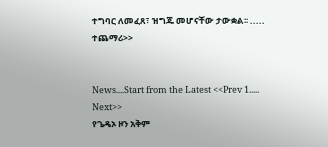ተግባር ለመፈጸ፣ ዝግጁ መሆናቸው ታውቋል፡፡ ..... ተጨማሪ>>


News....Start from the Latest <<Prev 1..... Next>>
የጌዴኦ ዞን አቅም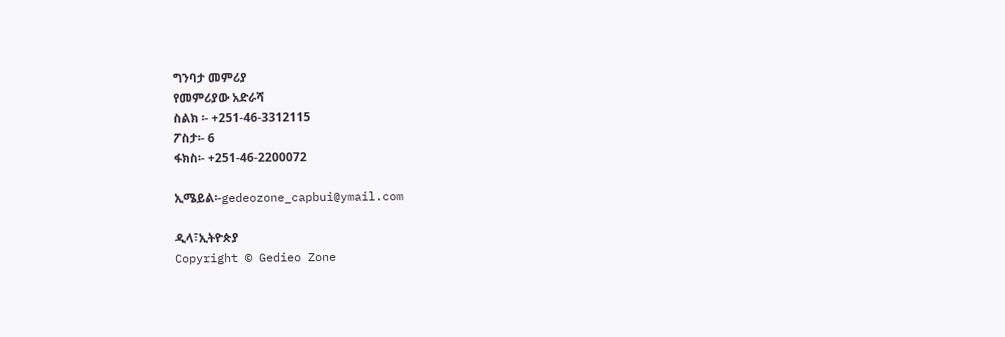ግንባታ መምሪያ
የመምሪያው አድራሻ
ስልክ ፡- +251-46-3312115
ፖስታ፡- 6
ፋክስ፡- +251-46-2200072

ኢሜይል፡-gedeozone_capbui@ymail.com

ዲላ፣ኢትዮጵያ
Copyright © Gedieo Zone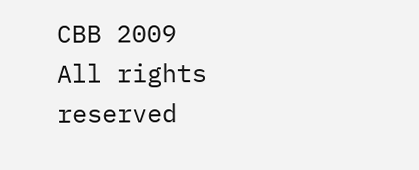CBB 2009 All rights reserved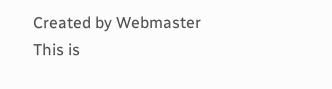Created by Webmaster
This is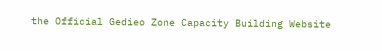the Official Gedieo Zone Capacity Building Website